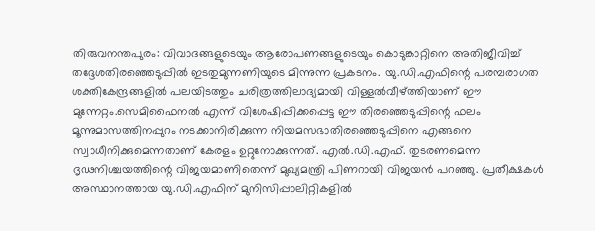തിരുവനന്തപുരം: വിവാദങ്ങളുടെയും ആരോപണങ്ങളുടെയും കൊടുങ്കാറ്റിനെ അതിജീവിച്ച് തദ്ദേശതിരഞ്ഞെടുപ്പിൽ ഇടതുമുന്നണിയുടെ മിന്നുന്ന പ്രകടനം. യു.ഡി.എഫിന്റെ പരമ്പരാഗത ശക്തികേന്ദ്രങ്ങളിൽ പലയിടത്തും ചരിത്രത്തിലാദ്യമായി വിള്ളൽവീഴ്ത്തിയാണ് ഈ മുന്നേറ്റം.സെമിഫൈനൽ എന്ന് വിശേഷിപ്പിക്കപ്പെട്ട ഈ തിരഞ്ഞെടുപ്പിന്റെ ഫലം മൂന്നുമാസത്തിനപ്പുറം നടക്കാനിരിക്കുന്ന നിയമസഭാതിരഞ്ഞെടുപ്പിനെ എങ്ങനെ സ്വാധീനിക്കുമെന്നതാണ് കേരളം ഉറ്റുനോക്കുന്നത്. എൽ.ഡി.എഫ്. തുടരണമെന്ന ദൃഢനിശ്ചയത്തിന്റെ വിജയമാണിതെന്ന് മുഖ്യമന്ത്രി പിണറായി വിജയൻ പറഞ്ഞു. പ്രതീക്ഷകൾ അസ്ഥാനത്തായ യു.ഡി.എഫിന് മുനിസിപ്പാലിറ്റികളിൽ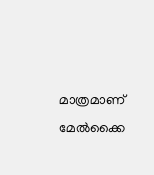മാത്രമാണ് മേൽക്കൈ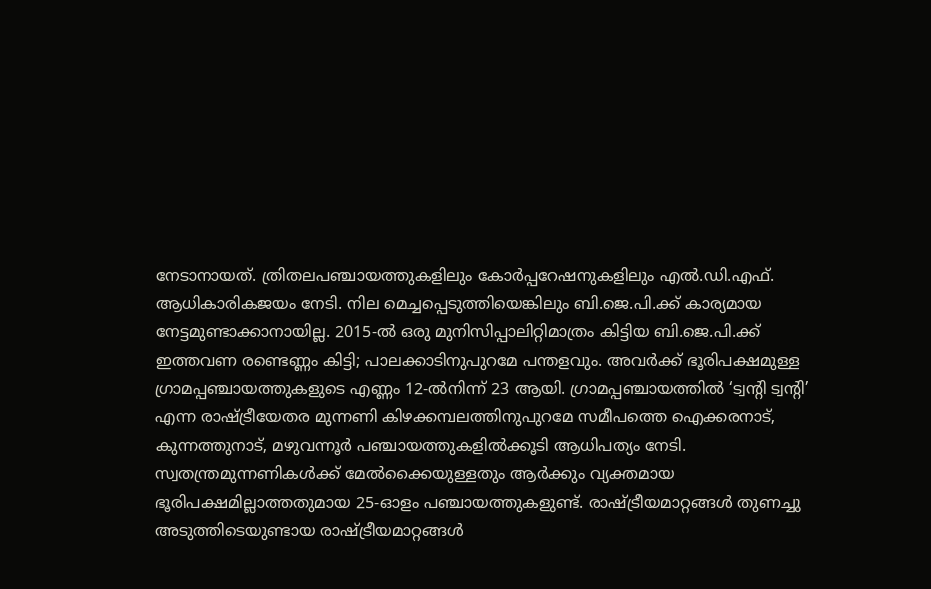നേടാനായത്. ത്രിതലപഞ്ചായത്തുകളിലും കോർപ്പറേഷനുകളിലും എൽ.ഡി.എഫ്. ആധികാരികജയം നേടി. നില മെച്ചപ്പെടുത്തിയെങ്കിലും ബി.ജെ.പി.ക്ക് കാര്യമായ നേട്ടമുണ്ടാക്കാനായില്ല. 2015-ൽ ഒരു മുനിസിപ്പാലിറ്റിമാത്രം കിട്ടിയ ബി.ജെ.പി.ക്ക് ഇത്തവണ രണ്ടെണ്ണം കിട്ടി; പാലക്കാടിനുപുറമേ പന്തളവും. അവർക്ക് ഭൂരിപക്ഷമുള്ള ഗ്രാമപ്പഞ്ചായത്തുകളുടെ എണ്ണം 12-ൽനിന്ന് 23 ആയി. ഗ്രാമപ്പഞ്ചായത്തിൽ ‘ട്വന്റി ട്വന്റി’ എന്ന രാഷ്ട്രീയേതര മുന്നണി കിഴക്കമ്പലത്തിനുപുറമേ സമീപത്തെ ഐക്കരനാട്, കുന്നത്തുനാട്, മഴുവന്നൂർ പഞ്ചായത്തുകളിൽക്കൂടി ആധിപത്യം നേടി. സ്വതന്ത്രമുന്നണികൾക്ക് മേൽക്കൈയുള്ളതും ആർക്കും വ്യക്തമായ ഭൂരിപക്ഷമില്ലാത്തതുമായ 25-ഓളം പഞ്ചായത്തുകളുണ്ട്. രാഷ്ട്രീയമാറ്റങ്ങൾ തുണച്ചു അടുത്തിടെയുണ്ടായ രാഷ്ട്രീയമാറ്റങ്ങൾ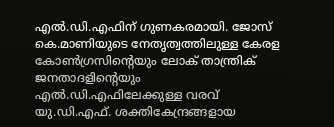എൽ.ഡി.എഫിന് ഗുണകരമായി. ജോസ് കെ.മാണിയുടെ നേതൃത്വത്തിലുള്ള കേരള കോൺഗ്രസിന്റെയും ലോക് താന്ത്രിക് ജനതാദളിന്റെയും എൽ.ഡി.എഫിലേക്കുള്ള വരവ് യു.ഡി.എഫ്. ശക്തികേന്ദ്രങ്ങളായ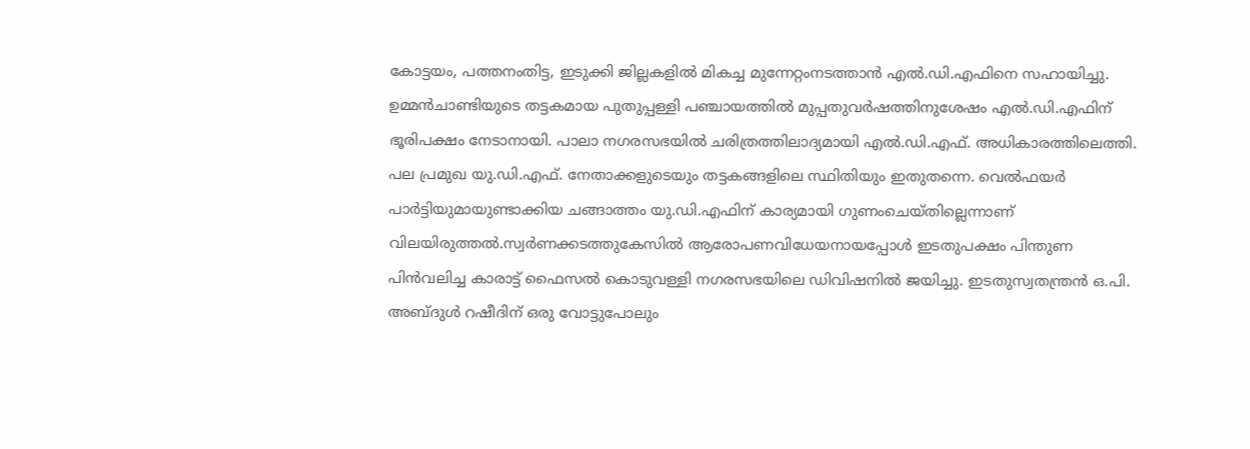കോട്ടയം, പത്തനംതിട്ട, ഇടുക്കി ജില്ലകളിൽ മികച്ച മുന്നേറ്റംനടത്താൻ എൽ.ഡി.എഫിനെ സഹായിച്ചു. ഉമ്മൻചാണ്ടിയുടെ തട്ടകമായ പുതുപ്പള്ളി പഞ്ചായത്തിൽ മുപ്പതുവർഷത്തിനുശേഷം എൽ.ഡി.എഫിന് ഭൂരിപക്ഷം നേടാനായി. പാലാ നഗരസഭയിൽ ചരിത്രത്തിലാദ്യമായി എൽ.ഡി.എഫ്. അധികാരത്തിലെത്തി. പല പ്രമുഖ യു.ഡി.എഫ്. നേതാക്കളുടെയും തട്ടകങ്ങളിലെ സ്ഥിതിയും ഇതുതന്നെ. വെൽഫയർ പാർട്ടിയുമായുണ്ടാക്കിയ ചങ്ങാത്തം യു.ഡി.എഫിന് കാര്യമായി ഗുണംചെയ്തില്ലെന്നാണ് വിലയിരുത്തൽ.സ്വർണക്കടത്തുകേസിൽ ആരോപണവിധേയനായപ്പോൾ ഇടതുപക്ഷം പിന്തുണ പിൻവലിച്ച കാരാട്ട് ഫൈസൽ കൊടുവള്ളി നഗരസഭയിലെ ഡിവിഷനിൽ ജയിച്ചു. ഇടതുസ്വതന്ത്രൻ ഒ.പി. അബ്ദുൾ റഷീദിന് ഒരു വോട്ടുപോലും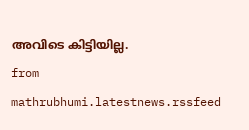അവിടെ കിട്ടിയില്ല.
from mathrubhumi.latestnews.rssfeed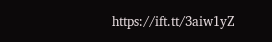https://ift.tt/3aiw1yZ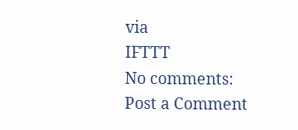via
IFTTT
No comments:
Post a Comment